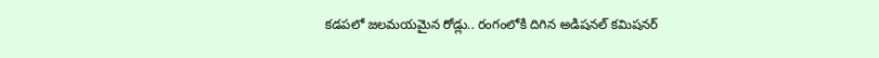కడపలో జలమయమైన రోడ్లు.. రంగంలోకి దిగిన అడిషనల్ కమిషనర్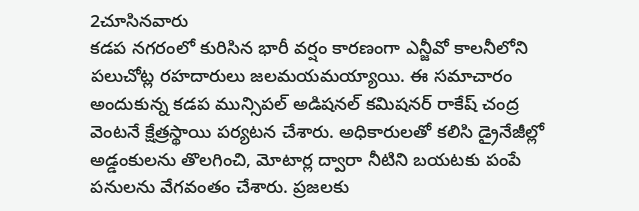2చూసినవారు
కడప నగరంలో కురిసిన భారీ వర్షం కారణంగా ఎన్జీవో కాలనీలోని పలుచోట్ల రహదారులు జలమయమయ్యాయి. ఈ సమాచారం అందుకున్న కడప మున్సిపల్ అడిషనల్ కమిషనర్ రాకేష్ చంద్ర వెంటనే క్షేత్రస్థాయి పర్యటన చేశారు. అధికారులతో కలిసి డ్రైనేజీల్లో అడ్డంకులను తొలగించి, మోటార్ల ద్వారా నీటిని బయటకు పంపే పనులను వేగవంతం చేశారు. ప్రజలకు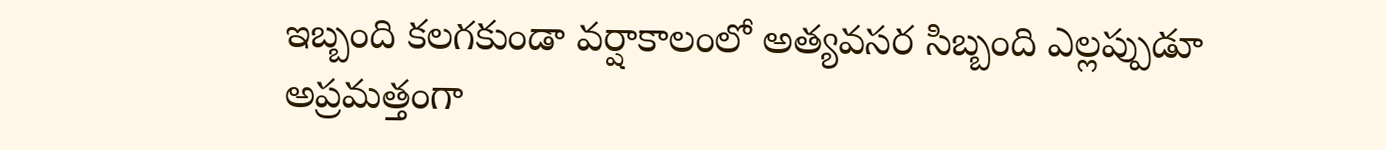ఇబ్బంది కలగకుండా వర్షాకాలంలో అత్యవసర సిబ్బంది ఎల్లప్పుడూ అప్రమత్తంగా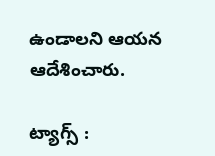ఉండాలని ఆయన ఆదేశించారు.

ట్యాగ్స్ :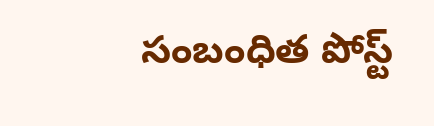సంబంధిత పోస్ట్